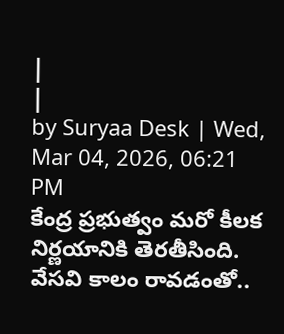|
|
by Suryaa Desk | Wed, Mar 04, 2026, 06:21 PM
కేంద్ర ప్రభుత్వం మరో కీలక నిర్ణయానికి తెరతీసింది. వేసవి కాలం రావడంతో..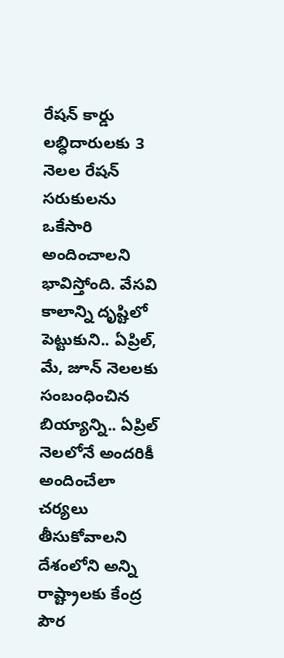రేషన్ కార్డు లబ్ధిదారులకు 3 నెలల రేషన్ సరుకులను ఒకేసారి అందించాలని భావిస్తోంది. వేసవి కాలాన్ని దృష్టిలో పెట్టుకుని.. ఏప్రిల్, మే, జూన్ నెలలకు సంబంధించిన బియ్యాన్ని.. ఏప్రిల్ నెలలోనే అందరికీ అందించేలా చర్యలు తీసుకోవాలని దేశంలోని అన్ని రాష్ట్రాలకు కేంద్ర పౌర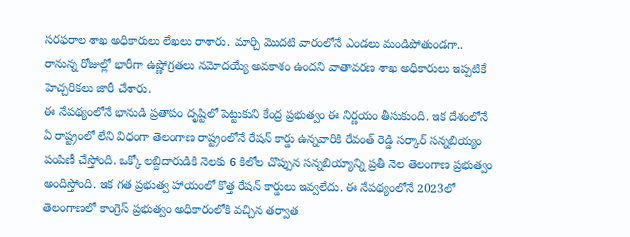సరఫరాల శాఖ అధికారులు లేఖలు రాశారు. మార్చి మొదటి వారంలోనే ఎండలు మండిపోతుండగా.. రానున్న రోజుల్లో భారీగా ఉష్ణోగ్రతలు నమోదయ్యే అవకాశం ఉందని వాతావరణ శాఖ అధికారులు ఇప్పటికే హెచ్చరికలు జారీ చేశారు.
ఈ నేపథ్యంలోనే భానుడి ప్రతాపం దృష్టిలో పెట్టుకుని కేంద్ర ప్రభుత్వం ఈ నిర్ణయం తీసుకుంది. ఇక దేశంలోనే ఏ రాష్ట్రంలో లేని విధంగా తెలంగాణ రాష్ట్రంలోనే రేషన్ కార్డు ఉన్నవారికి రేవంత్ రెడ్డి సర్కార్ సన్నబియ్యం పంపిణీ చేస్తోంది. ఒక్కో లబ్దిదారుడికి నెలకు 6 కిలోల చొప్పున సన్నబియ్యాన్ని ప్రతీ నెల తెలంగాణ ప్రభుత్వం అందిస్తోంది. ఇక గత ప్రభుత్వ హాయంలో కొత్త రేషన్ కార్డులు ఇవ్వలేదు. ఈ నేపథ్యంలోనే 2023లో తెలంగాణలో కాంగ్రెస్ ప్రభుత్వం అధికారంలోకి వచ్చిన తర్వాత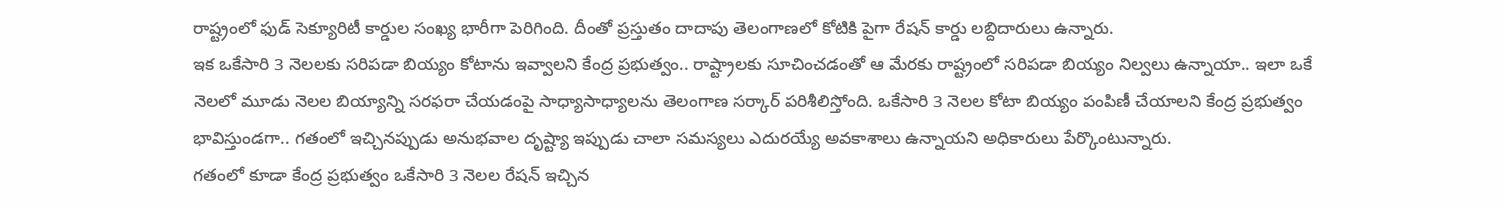రాష్ట్రంలో ఫుడ్ సెక్యూరిటీ కార్డుల సంఖ్య భారీగా పెరిగింది. దీంతో ప్రస్తుతం దాదాపు తెలంగాణలో కోటికి పైగా రేషన్ కార్డు లబ్దిదారులు ఉన్నారు.
ఇక ఒకేసారి 3 నెలలకు సరిపడా బియ్యం కోటాను ఇవ్వాలని కేంద్ర ప్రభుత్వం.. రాష్ట్రాలకు సూచించడంతో ఆ మేరకు రాష్ట్రంలో సరిపడా బియ్యం నిల్వలు ఉన్నాయా.. ఇలా ఒకే నెలలో మూడు నెలల బియ్యాన్ని సరఫరా చేయడంపై సాధ్యాసాధ్యాలను తెలంగాణ సర్కార్ పరిశీలిస్తోంది. ఒకేసారి 3 నెలల కోటా బియ్యం పంపిణీ చేయాలని కేంద్ర ప్రభుత్వం భావిస్తుండగా.. గతంలో ఇచ్చినప్పుడు అనుభవాల దృష్ట్యా ఇప్పుడు చాలా సమస్యలు ఎదురయ్యే అవకాశాలు ఉన్నాయని అధికారులు పేర్కొంటున్నారు.
గతంలో కూడా కేంద్ర ప్రభుత్వం ఒకేసారి 3 నెలల రేషన్ ఇచ్చిన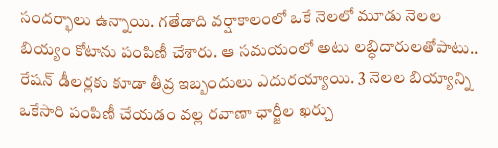సందర్భాలు ఉన్నాయి. గతేడాది వర్షాకాలంలో ఒకే నెలలో మూడు నెలల బియ్యం కోటాను పంపిణీ చేశారు. ఆ సమయంలో అటు లబ్ధిదారులతోపాటు.. రేషన్ డీలర్లకు కూడా తీవ్ర ఇబ్బందులు ఎదురయ్యాయి. 3 నెలల బియ్యాన్ని ఒకేసారి పంపిణీ చేయడం వల్ల రవాణా ఛార్జీల ఖర్చు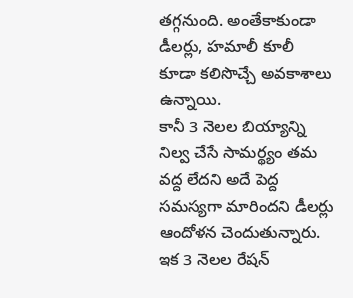తగ్గనుంది. అంతేకాకుండా డీలర్లు, హమాలీ కూలీ కూడా కలిసొచ్చే అవకాశాలు ఉన్నాయి.
కానీ 3 నెలల బియ్యాన్ని నిల్వ చేసే సామర్థ్యం తమ వద్ద లేదని అదే పెద్ద సమస్యగా మారిందని డీలర్లు ఆందోళన చెందుతున్నారు. ఇక 3 నెలల రేషన్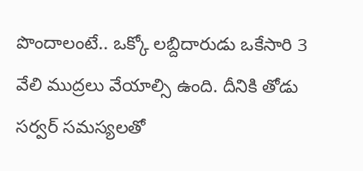పొందాలంటే.. ఒక్కో లబ్దిదారుడు ఒకేసారి 3 వేలి ముద్రలు వేయాల్సి ఉంది. దీనికి తోడు సర్వర్ సమస్యలతో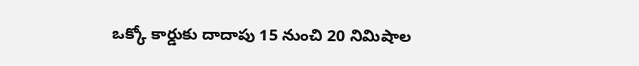ఒక్కో కార్డుకు దాదాపు 15 నుంచి 20 నిమిషాల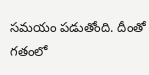సమయం పడుతోంది. దీంతో గతంలో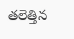తలెత్తిన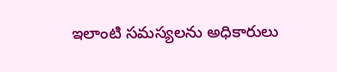ఇలాంటి సమస్యలను అధికారులు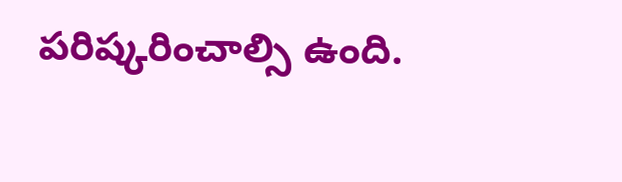పరిష్కరించాల్సి ఉంది.